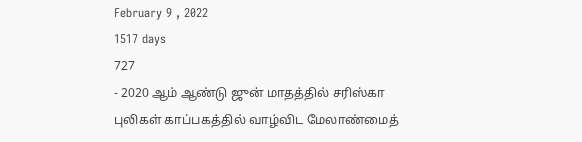February 9 , 2022
1517 days
727
- 2020 ஆம் ஆண்டு ஜுன் மாதத்தில் சரிஸ்கா புலிகள் காப்பகத்தில் வாழ்விட மேலாண்மைத்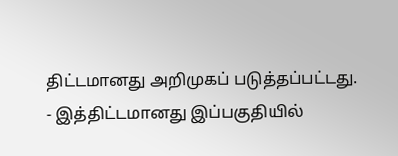திட்டமானது அறிமுகப் படுத்தப்பட்டது.
- இத்திட்டமானது இப்பகுதியில்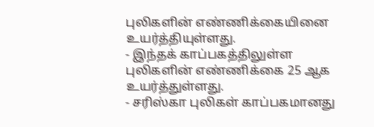புலிகளின் எண்ணிக்கையினை உயர்த்தியுள்ளது.
- இந்தக் காப்பகத்திலுள்ள புலிகளின் எண்ணிக்கை 25 ஆக உயர்த்துள்ளது.
- சரிஸ்கா புலிகள் காப்பகமானது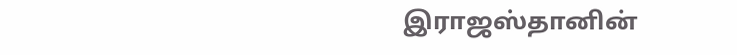இராஜஸ்தானின்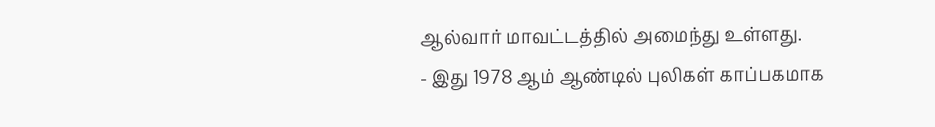ஆல்வார் மாவட்டத்தில் அமைந்து உள்ளது.
- இது 1978 ஆம் ஆண்டில் புலிகள் காப்பகமாக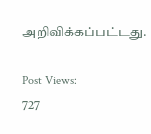அறிவிக்கப்பட்டது.

Post Views:
727